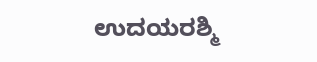ಉದಯರಶ್ಮಿ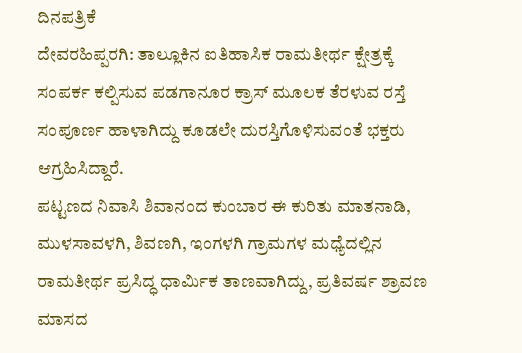ದಿನಪತ್ರಿಕೆ
ದೇವರಹಿಪ್ಪರಗಿ: ತಾಲ್ಲೂಕಿನ ಐತಿಹಾಸಿಕ ರಾಮತೀರ್ಥ ಕ್ಷೇತ್ರಕ್ಕೆ ಸಂಪರ್ಕ ಕಲ್ಪಿಸುವ ಪಡಗಾನೂರ ಕ್ರಾಸ್ ಮೂಲಕ ತೆರಳುವ ರಸ್ತೆ ಸಂಪೂರ್ಣ ಹಾಳಾಗಿದ್ದು ಕೂಡಲೇ ದುರಸ್ತಿಗೊಳಿಸುವಂತೆ ಭಕ್ತರು ಆಗ್ರಹಿಸಿದ್ದಾರೆ.
ಪಟ್ಟಣದ ನಿವಾಸಿ ಶಿವಾನಂದ ಕುಂಬಾರ ಈ ಕುರಿತು ಮಾತನಾಡಿ, ಮುಳಸಾವಳಗಿ, ಶಿವಣಗಿ, ಇಂಗಳಗಿ ಗ್ರಾಮಗಳ ಮಧ್ಯೆದಲ್ಲಿನ ರಾಮತೀರ್ಥ ಪ್ರಸಿದ್ಧ ಧಾರ್ಮಿಕ ತಾಣವಾಗಿದ್ದು, ಪ್ರತಿವರ್ಷ ಶ್ರಾವಣ ಮಾಸದ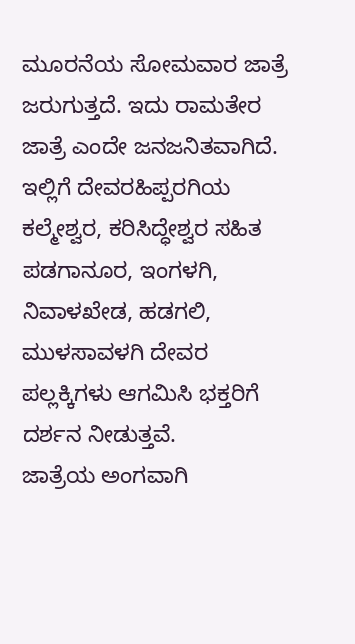ಮೂರನೆಯ ಸೋಮವಾರ ಜಾತ್ರೆ ಜರುಗುತ್ತದೆ. ಇದು ರಾಮತೇರ ಜಾತ್ರೆ ಎಂದೇ ಜನಜನಿತವಾಗಿದೆ. ಇಲ್ಲಿಗೆ ದೇವರಹಿಪ್ಪರಗಿಯ ಕಲ್ಮೇಶ್ವರ, ಕರಿಸಿದ್ಧೇಶ್ವರ ಸಹಿತ ಪಡಗಾನೂರ, ಇಂಗಳಗಿ, ನಿವಾಳಖೇಡ, ಹಡಗಲಿ, ಮುಳಸಾವಳಗಿ ದೇವರ ಪಲ್ಲಕ್ಕಿಗಳು ಆಗಮಿಸಿ ಭಕ್ತರಿಗೆ ದರ್ಶನ ನೀಡುತ್ತವೆ.
ಜಾತ್ರೆಯ ಅಂಗವಾಗಿ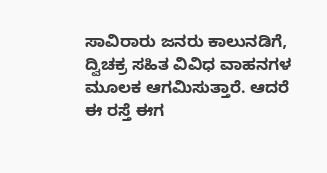ಸಾವಿರಾರು ಜನರು ಕಾಲುನಡಿಗೆ, ದ್ವಿಚಕ್ರ ಸಹಿತ ವಿವಿಧ ವಾಹನಗಳ ಮೂಲಕ ಆಗಮಿಸುತ್ತಾರೆ. ಆದರೆ ಈ ರಸ್ತೆ ಈಗ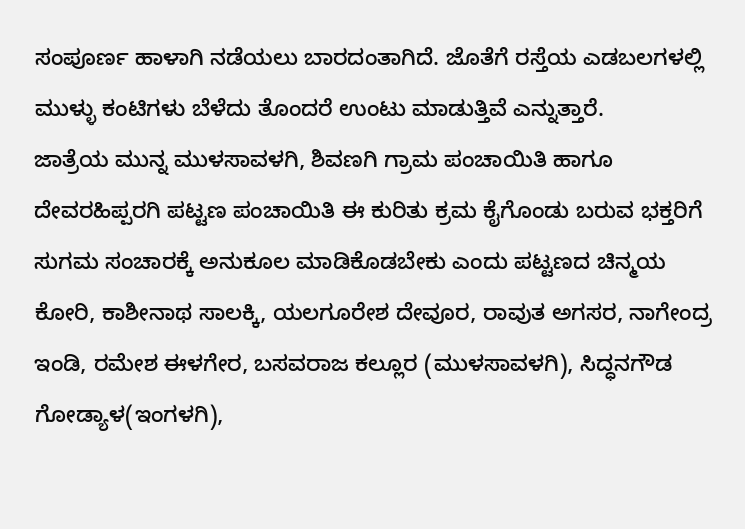ಸಂಪೂರ್ಣ ಹಾಳಾಗಿ ನಡೆಯಲು ಬಾರದಂತಾಗಿದೆ. ಜೊತೆಗೆ ರಸ್ತೆಯ ಎಡಬಲಗಳಲ್ಲಿ ಮುಳ್ಳು ಕಂಟಿಗಳು ಬೆಳೆದು ತೊಂದರೆ ಉಂಟು ಮಾಡುತ್ತಿವೆ ಎನ್ನುತ್ತಾರೆ.
ಜಾತ್ರೆಯ ಮುನ್ನ ಮುಳಸಾವಳಗಿ, ಶಿವಣಗಿ ಗ್ರಾಮ ಪಂಚಾಯಿತಿ ಹಾಗೂ ದೇವರಹಿಪ್ಪರಗಿ ಪಟ್ಟಣ ಪಂಚಾಯಿತಿ ಈ ಕುರಿತು ಕ್ರಮ ಕೈಗೊಂಡು ಬರುವ ಭಕ್ತರಿಗೆ ಸುಗಮ ಸಂಚಾರಕ್ಕೆ ಅನುಕೂಲ ಮಾಡಿಕೊಡಬೇಕು ಎಂದು ಪಟ್ಟಣದ ಚಿನ್ಮಯ ಕೋರಿ, ಕಾಶೀನಾಥ ಸಾಲಕ್ಕಿ, ಯಲಗೂರೇಶ ದೇವೂರ, ರಾವುತ ಅಗಸರ, ನಾಗೇಂದ್ರ ಇಂಡಿ, ರಮೇಶ ಈಳಗೇರ, ಬಸವರಾಜ ಕಲ್ಲೂರ (ಮುಳಸಾವಳಗಿ), ಸಿದ್ಧನಗೌಡ ಗೋಡ್ಯಾಳ(ಇಂಗಳಗಿ),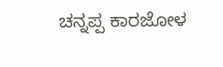ಚನ್ನಪ್ಪ ಕಾರಜೋಳ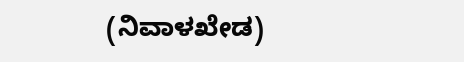(ನಿವಾಳಖೇಡ)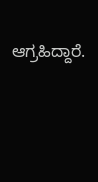ಆಗ್ರಹಿದ್ದಾರೆ.